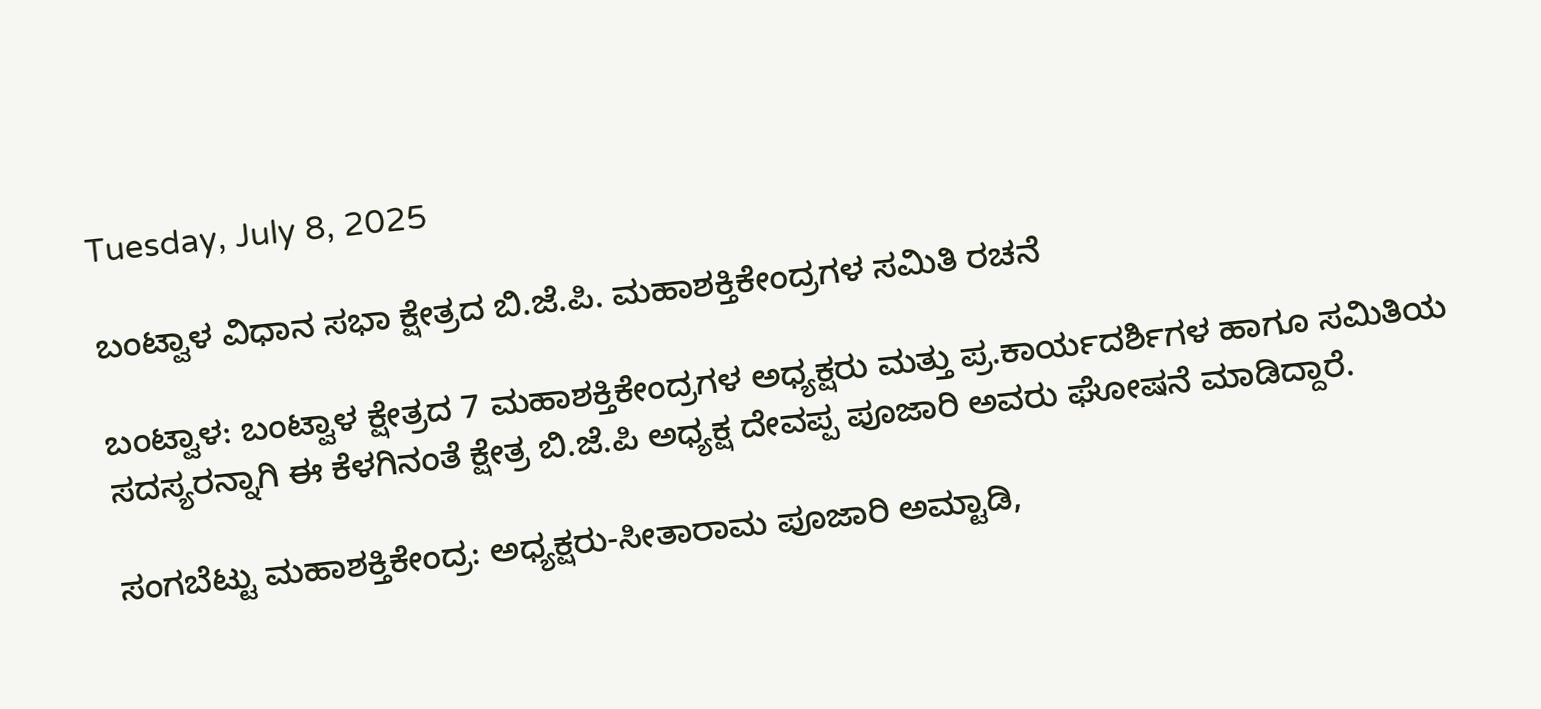Tuesday, July 8, 2025

ಬಂಟ್ವಾಳ ವಿಧಾನ ಸಭಾ ಕ್ಷೇತ್ರದ ಬಿ.ಜೆ.ಪಿ. ಮಹಾಶಕ್ತಿಕೇಂದ್ರಗಳ ಸಮಿತಿ ರಚನೆ

ಬಂಟ್ವಾಳ: ಬಂಟ್ವಾಳ ಕ್ಷೇತ್ರದ 7 ಮಹಾಶಕ್ತಿಕೇಂದ್ರಗಳ ಅಧ್ಯಕ್ಷರು ಮತ್ತು ಪ್ರ.ಕಾರ್ಯದರ್ಶಿಗಳ ಹಾಗೂ ಸಮಿತಿಯ ಸದಸ್ಯರನ್ನಾಗಿ ಈ ಕೆಳಗಿನಂತೆ ಕ್ಷೇತ್ರ ಬಿ.ಜೆ.ಪಿ ಅಧ್ಯಕ್ಷ ದೇವಪ್ಪ ಪೂಜಾರಿ ಅವರು ಘೋಷನೆ ಮಾಡಿದ್ದಾರೆ.

ಸಂಗಬೆಟ್ಟು ಮಹಾಶಕ್ತಿಕೇಂದ್ರ: ಅಧ್ಯಕ್ಷರು-ಸೀತಾರಾಮ ಪೂಜಾರಿ ಅಮ್ಟಾಡಿ,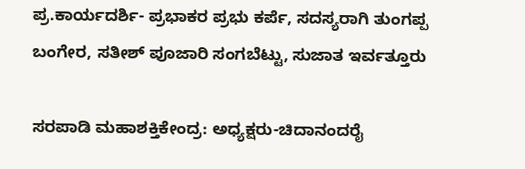ಪ್ರ.ಕಾರ್ಯದರ್ಶಿ- ಪ್ರಭಾಕರ ಪ್ರಭು ಕರ್ಪೆ, ಸದಸ್ಯರಾಗಿ ತುಂಗಪ್ಪ ಬಂಗೇರ, ಸತೀಶ್ ಪೂಜಾರಿ ಸಂಗಬೆಟ್ಟು, ಸುಜಾತ ಇರ್ವತ್ತೂರು

ಸರಪಾಡಿ ಮಹಾಶಕ್ತಿಕೇಂದ್ರ: ಅಧ್ಯಕ್ಷರು-ಚಿದಾನಂದರೈ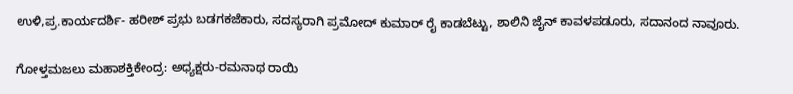ಉಳಿ,ಪ್ರ.ಕಾರ್ಯದರ್ಶಿ- ಹರೀಶ್ ಪ್ರಭು ಬಡಗಕಜೆಕಾರು, ಸದಸ್ಯರಾಗಿ ಪ್ರಮೋದ್ ಕುಮಾರ್ ರೈ ಕಾಡಬೆಟ್ಟು, ಶಾಲಿನಿ ಜೈನ್ ಕಾವಳಪಡೂರು, ಸದಾನಂದ ನಾವೂರು.

ಗೋಳ್ತಮಜಲು ಮಹಾಶಕ್ತಿಕೇಂದ್ರ: ಅಧ್ಯಕ್ಷರು-ರಮನಾಥ ರಾಯಿ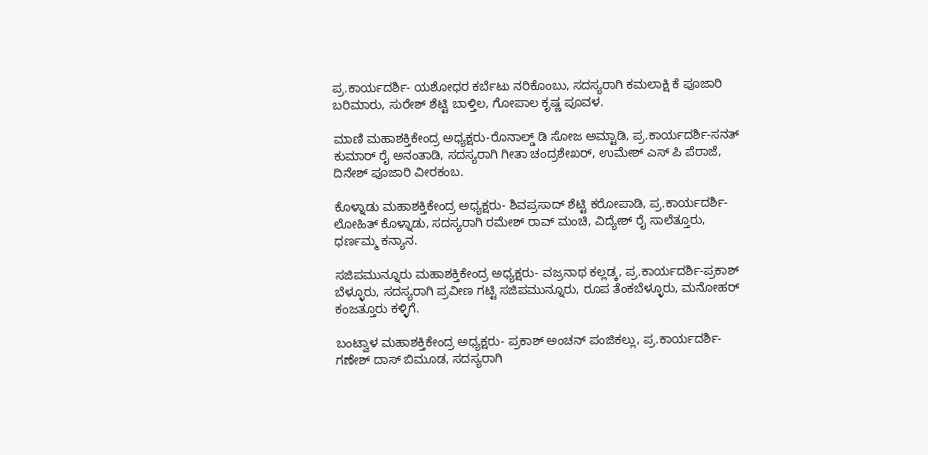ಪ್ರ.ಕಾರ್ಯದರ್ಶಿ- ಯಶೋಧರ ಕರ್ಬೆಟು ನರಿಕೊಂಬು, ಸದಸ್ಯರಾಗಿ ಕಮಲಾಕ್ಷಿ ಕೆ ಪೂಜಾರಿ ಬರಿಮಾರು, ಸುರೇಶ್ ಶೆಟ್ಟಿ ಬಾಳ್ತಿಲ, ಗೋಪಾಲ ಕೃಷ್ಣ ಪೂವಳ.

ಮಾಣಿ ಮಹಾಶಕ್ತಿಕೇಂದ್ರ ಅಧ್ಯಕ್ಷರು-ರೊನಾಲ್ಡ್ ಡಿ ಸೋಜ ಅಮ್ಟಾಡಿ, ಪ್ರ.ಕಾರ್ಯದರ್ಶಿ-ಸನತ್ ಕುಮಾರ್ ರೈ ಅನಂತಾಡಿ, ಸದಸ್ಯರಾಗಿ ಗೀತಾ ಚಂದ್ರಶೇಖರ್, ಉಮೇಶ್ ಎಸ್ ಪಿ ಪೆರಾಜೆ, ದಿನೇಶ್ ಪೂಜಾರಿ ವೀರಕಂಬ.

ಕೊಳ್ನಾಡು ಮಹಾಶಕ್ತಿಕೇಂದ್ರ ಅಧ್ಯಕ್ಷರು- ಶಿವಪ್ರಸಾದ್ ಶೆಟ್ಟಿ ಕರೋಪಾಡಿ, ಪ್ರ.ಕಾರ್ಯದರ್ಶಿ-ಲೋಹಿತ್ ಕೊಳ್ನಾಡು, ಸದಸ್ಯರಾಗಿ ರಮೇಶ್ ರಾವ್ ಮಂಚಿ, ವಿದ್ಯೇಶ್ ರೈ ಸಾಲೆತ್ತೂರು, ಧರ್ಣಮ್ಮ ಕನ್ಯಾನ.

ಸಜಿಪಮುನ್ನೂರು ಮಹಾಶಕ್ತಿಕೇಂದ್ರ ಅಧ್ಯಕ್ಷರು- ವಜ್ರನಾಥ ಕಲ್ಲಡ್ಕ, ಪ್ರ.ಕಾರ್ಯದರ್ಶಿ-ಪ್ರಕಾಶ್ ಬೆಳ್ಳೂರು, ಸದಸ್ಯರಾಗಿ ಪ್ರವೀಣ ಗಟ್ಟಿ ಸಜಿಪಮುನ್ನೂರು, ರೂಪ ತೆಂಕಬೆಳ್ಳೂರು, ಮನೋಹರ್ ಕಂಜತ್ತೂರು ಕಳ್ಳಿಗೆ.

ಬಂಟ್ವಾಳ ಮಹಾಶಕ್ತಿಕೇಂದ್ರ ಅಧ್ಯಕ್ಷರು- ಪ್ರಕಾಶ್ ಅಂಚನ್ ಪಂಜಿಕಲ್ಲು, ಪ್ರ.ಕಾರ್ಯದರ್ಶಿ-ಗಣೇಶ್ ದಾಸ್ ಬಿಮೂಡ, ಸದಸ್ಯರಾಗಿ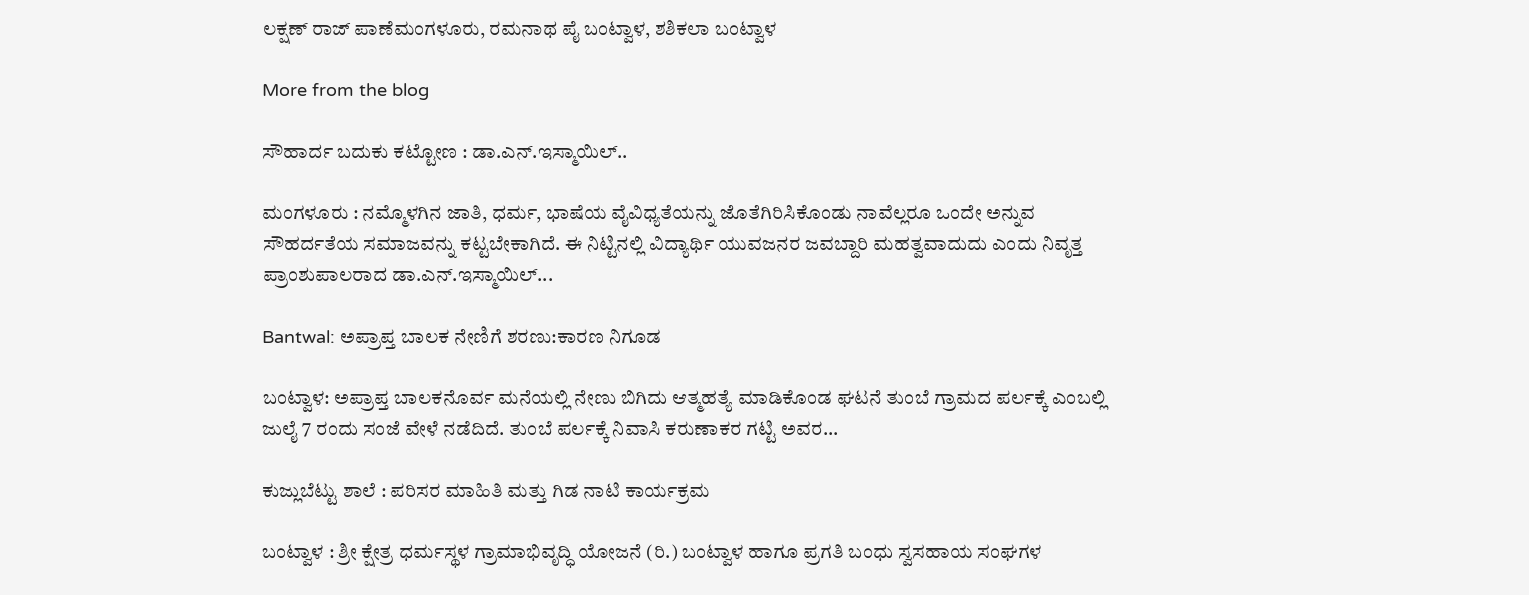ಲಕ್ಷಣ್ ರಾಜ್ ಪಾಣೆಮಂಗಳೂರು, ರಮನಾಥ ಪೈ ಬಂಟ್ವಾಳ, ಶಶಿಕಲಾ ಬಂಟ್ವಾಳ

More from the blog

ಸೌಹಾರ್ದ ಬದುಕು ಕಟ್ಟೋಣ : ಡಾ.ಎನ್.ಇಸ್ಮಾಯಿಲ್..

ಮಂಗಳೂರು : ನಮ್ಮೊಳಗಿನ ಜಾತಿ, ಧರ್ಮ, ಭಾಷೆಯ ವೈವಿಧ್ಯತೆಯನ್ನು ಜೊತೆಗಿರಿಸಿಕೊಂಡು ನಾವೆಲ್ಲರೂ ಒಂದೇ ಅನ್ನುವ ಸೌಹರ್ದತೆಯ ಸಮಾಜವನ್ನು ಕಟ್ಟಬೇಕಾಗಿದೆ. ಈ ನಿಟ್ಟಿನಲ್ಲಿ ವಿದ್ಯಾರ್ಥಿ ಯುವಜನರ ಜವಬ್ದಾರಿ ಮಹತ್ವವಾದುದು ಎಂದು ನಿವೃತ್ತ ಪ್ರಾಂಶುಪಾಲರಾದ ಡಾ.ಎನ್.ಇಸ್ಮಾಯಿಲ್...

Bantwal: ಅಪ್ರಾಪ್ತ ಬಾಲಕ ನೇಣಿಗೆ ಶರಣು:ಕಾರಣ ನಿಗೂಡ

ಬಂಟ್ವಾಳ: ಅಪ್ರಾಪ್ತ ಬಾಲಕನೊರ್ವ ಮನೆಯಲ್ಲಿ ನೇಣು ಬಿಗಿದು ಆತ್ಮಹತ್ಯೆ ಮಾಡಿಕೊಂಡ ಘಟನೆ ತುಂಬೆ ಗ್ರಾಮದ ಪರ್ಲಕ್ಕೆ ಎಂಬಲ್ಲಿ ಜುಲೈ 7 ರಂದು ಸಂಜೆ ವೇಳೆ ನಡೆದಿದೆ. ತುಂಬೆ ಪರ್ಲಕ್ಕೆ ನಿವಾಸಿ ಕರುಣಾಕರ ಗಟ್ಟಿ ಅವರ...

ಕುಜ್ಲುಬೆಟ್ಟು ಶಾಲೆ : ಪರಿಸರ ಮಾಹಿತಿ ಮತ್ತು ಗಿಡ ನಾಟಿ ಕಾರ್ಯಕ್ರಮ

ಬಂಟ್ವಾಳ : ಶ್ರೀ ಕ್ಷೇತ್ರ ಧರ್ಮಸ್ಥಳ ಗ್ರಾಮಾಭಿವೃದ್ಧಿ ಯೋಜನೆ (ರಿ.) ಬಂಟ್ವಾಳ ಹಾಗೂ ಪ್ರಗತಿ ಬಂಧು ಸ್ವಸಹಾಯ ಸಂಘಗಳ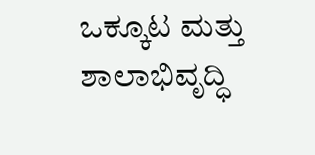ಒಕ್ಕೂಟ ಮತ್ತು ಶಾಲಾಭಿವೃದ್ಧಿ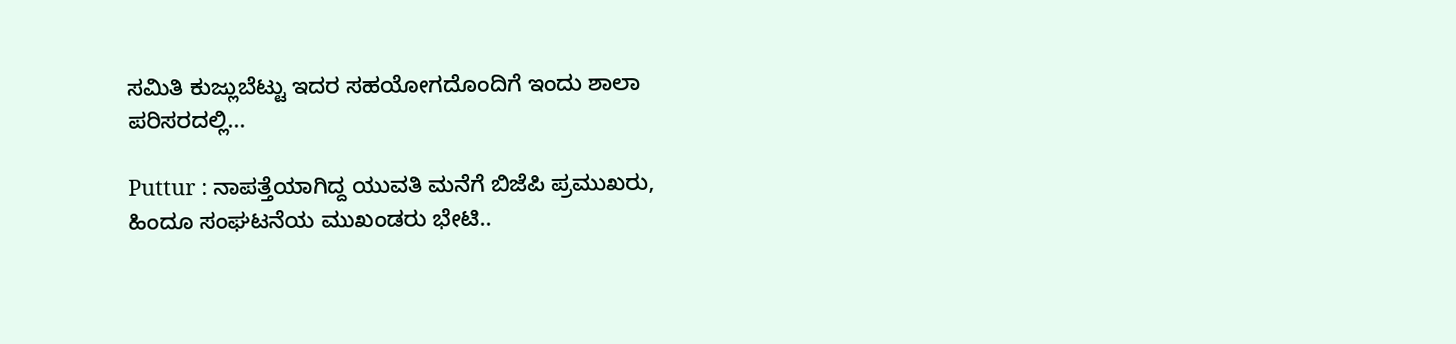ಸಮಿತಿ ಕುಜ್ಲುಬೆಟ್ಟು ಇದರ ಸಹಯೋಗದೊಂದಿಗೆ ಇಂದು ಶಾಲಾ ಪರಿಸರದಲ್ಲಿ...

Puttur : ನಾಪತ್ತೆಯಾಗಿದ್ದ ಯುವತಿ ಮನೆಗೆ ಬಿಜೆಪಿ ಪ್ರಮುಖರು, ಹಿಂದೂ ಸಂಘಟನೆಯ ಮುಖಂಡರು ಭೇಟಿ..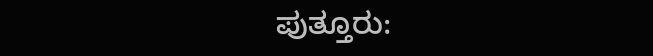ಪುತ್ತೂರು: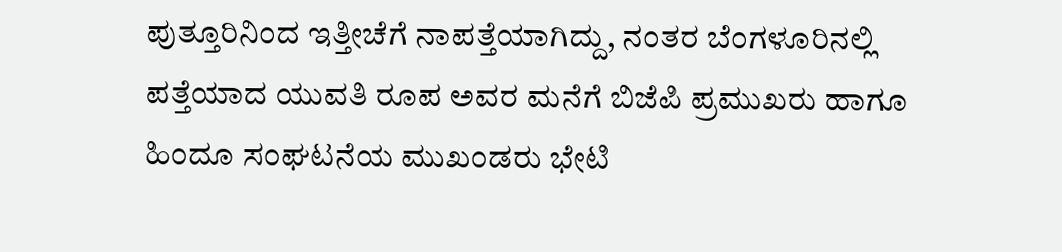ಪುತ್ತೂರಿನಿಂದ ಇತ್ತೀಚೆಗೆ ನಾಪತ್ತೆಯಾಗಿದ್ದು, ನಂತರ ಬೆಂಗಳೂರಿನಲ್ಲಿ ಪತ್ತೆಯಾದ ಯುವತಿ ರೂಪ ಅವರ ಮನೆಗೆ ಬಿಜೆಪಿ ಪ್ರಮುಖರು ಹಾಗೂ ಹಿಂದೂ ಸಂಘಟನೆಯ ಮುಖಂಡರು ಭೇಟಿ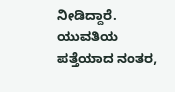ನೀಡಿದ್ದಾರೆ. ಯುವತಿಯ ಪತ್ತೆಯಾದ ನಂತರ,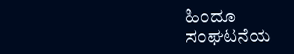ಹಿಂದೂ ಸಂಘಟನೆಯ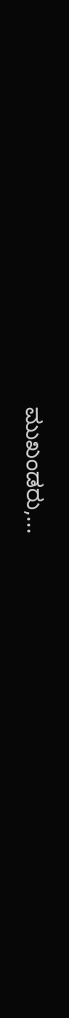ಮುಖಂಡರು,...